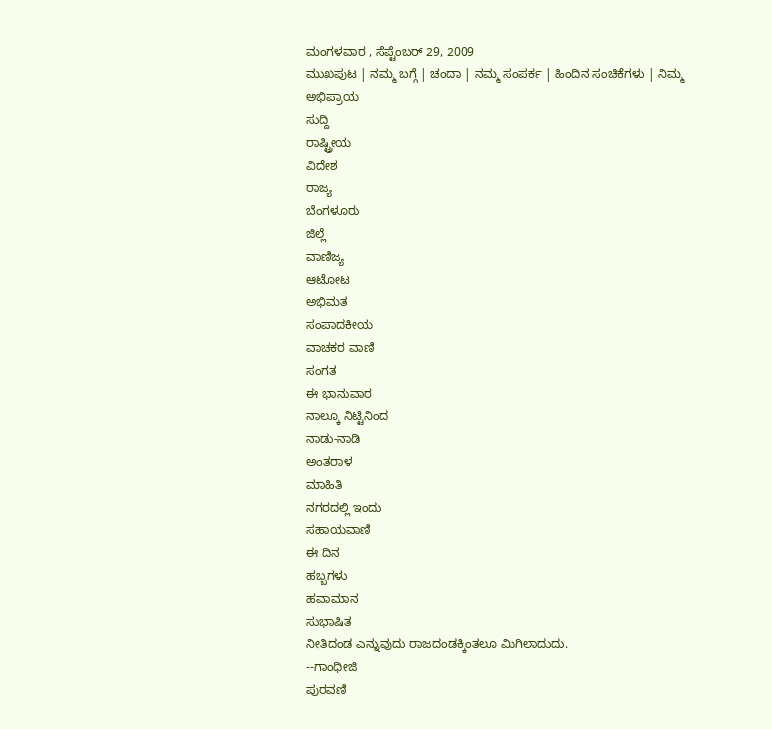ಮಂಗಳವಾರ , ಸೆಪ್ಟೆಂಬರ್ 29, 2009
ಮುಖಪುಟ | ನಮ್ಮ ಬಗ್ಗೆ | ಚಂದಾ | ನಮ್ಮ ಸಂಪರ್ಕ | ಹಿಂದಿನ ಸಂಚಿಕೆಗಳು | ನಿಮ್ಮ ಅಭಿಪ್ರಾಯ
ಸುದ್ದಿ
ರಾಷ್ಟ್ರೀಯ
ವಿದೇಶ
ರಾಜ್ಯ
ಬೆಂಗಳೂರು
ಜಿಲ್ಲೆ
ವಾಣಿಜ್ಯ
ಆಟೋಟ
ಅಭಿಮತ
ಸಂಪಾದಕೀಯ
ವಾಚಕರ ವಾಣಿ
ಸಂಗತ
ಈ ಭಾನುವಾರ
ನಾಲ್ಕೂ ನಿಟ್ಟಿನಿಂದ
ನಾಡು-ನಾಡಿ
ಅಂತರಾಳ
ಮಾಹಿತಿ
ನಗರದಲ್ಲಿ ಇಂದು
ಸಹಾಯವಾಣಿ
ಈ ದಿನ
ಹಬ್ಬಗಳು
ಹವಾಮಾನ
ಸುಭಾಷಿತ
ನೀತಿದಂಡ ಎನ್ನುವುದು ರಾಜದಂಡಕ್ಕಿಂತಲೂ ಮಿಗಿಲಾದುದು.
--ಗಾಂಧೀಜಿ
ಪುರವಣಿ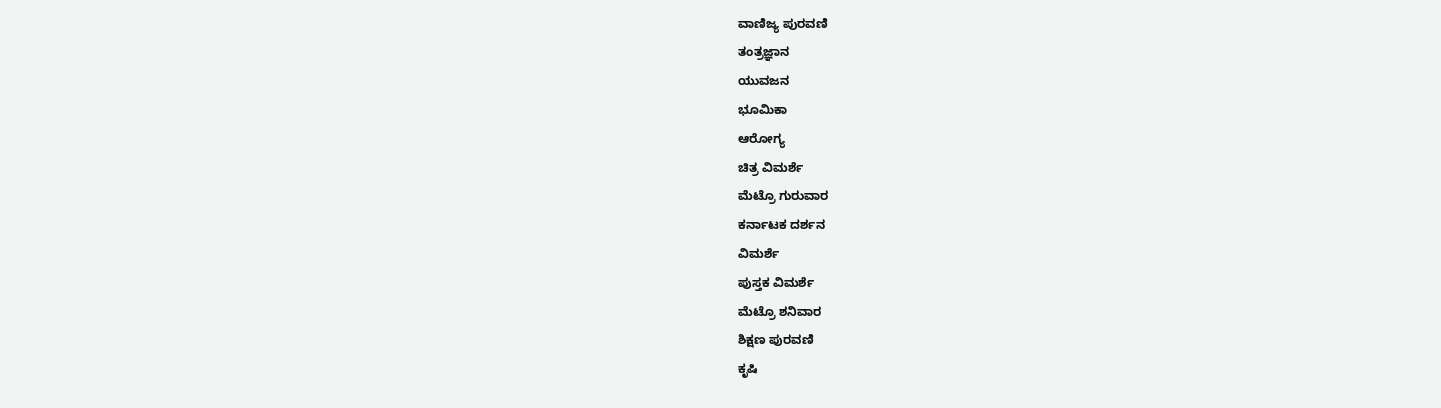ವಾಣಿಜ್ಯ ಪುರವಣಿ
ತಂತ್ರಜ್ಞಾನ
ಯುವಜನ
ಭೂಮಿಕಾ
ಆರೋಗ್ಯ
ಚಿತ್ರ ವಿಮರ್ಶೆ
ಮೆಟ್ರೊ ಗುರುವಾರ
ಕರ್ನಾಟಕ ದರ್ಶನ
ವಿಮರ್ಶೆ
ಪುಸ್ತಕ ವಿಮರ್ಶೆ
ಮೆಟ್ರೊ ಶನಿವಾರ
ಶಿಕ್ಷಣ ಪುರವಣಿ
ಕೃಷಿ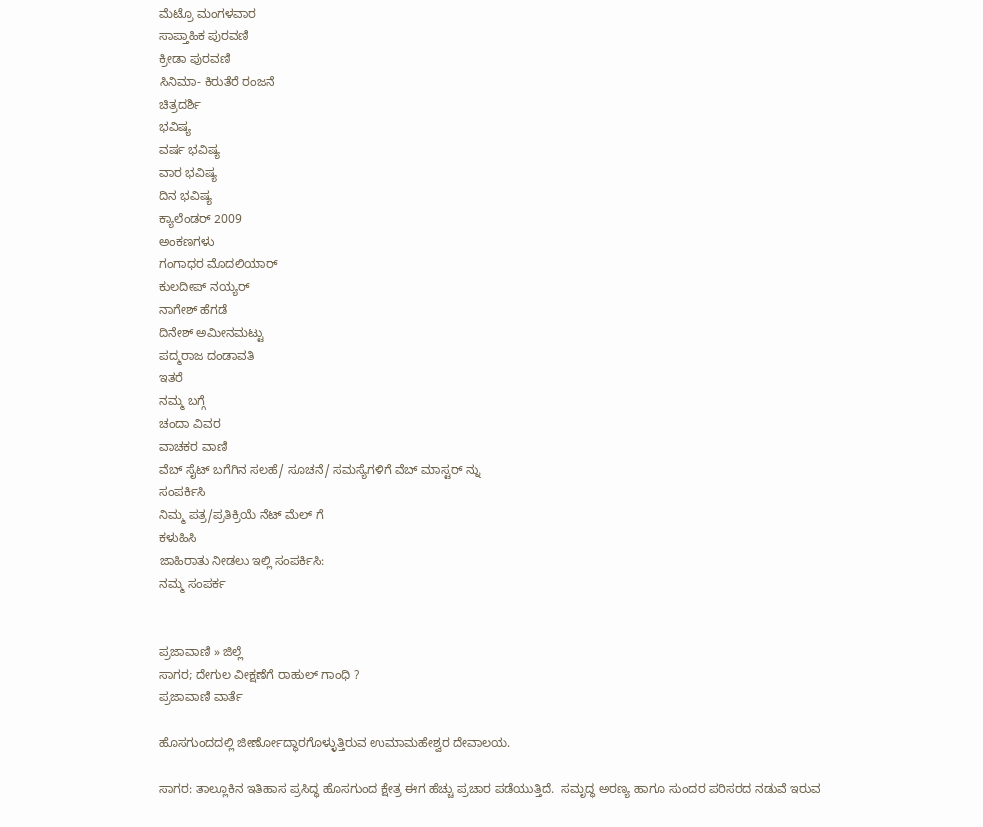ಮೆಟ್ರೊ ಮಂಗಳವಾರ
ಸಾಪ್ತಾಹಿಕ ಪುರವಣಿ
ಕ್ರೀಡಾ ಪುರವಣಿ
ಸಿನಿಮಾ- ಕಿರುತೆರೆ ರಂಜನೆ
ಚಿತ್ರದರ್ಶಿ
ಭವಿಷ್ಯ
ವರ್ಷ ಭವಿಷ್ಯ
ವಾರ ಭವಿಷ್ಯ
ದಿನ ಭವಿಷ್ಯ
ಕ್ಯಾಲೆಂಡರ್ 2009
ಅಂಕಣಗಳು
ಗಂಗಾಧರ ಮೊದಲಿಯಾರ್
ಕುಲದೀಪ್‌ ನಯ್ಯರ್
ನಾಗೇಶ್‌ ಹೆಗಡೆ
ದಿನೇಶ್‌ ಅಮೀನಮಟ್ಟು
ಪದ್ಮರಾಜ ದಂಡಾವತಿ
ಇತರೆ
ನಮ್ಮ ಬಗ್ಗೆ
ಚಂದಾ ವಿವರ
ವಾಚಕರ ವಾಣಿ
ವೆಬ್ ಸೈಟ್ ಬಗೆಗಿನ ಸಲಹೆ/ ಸೂಚನೆ/ ಸಮಸ್ಯೆಗಳಿಗೆ ವೆಬ್ ಮಾಸ್ಟರ್ ನ್ನು
ಸಂಪರ್ಕಿಸಿ
ನಿಮ್ಮ ಪತ್ರ/ಪ್ರತಿಕ್ರಿಯೆ ನೆಟ್ ಮೆಲ್ ಗೆ
ಕಳುಹಿಸಿ
ಜಾಹಿರಾತು ನೀಡಲು ಇಲ್ಲಿ ಸಂಪರ್ಕಿಸಿ:
ನಮ್ಮ ಸಂಪರ್ಕ


ಪ್ರಜಾವಾಣಿ » ಜಿಲ್ಲೆ
ಸಾಗರ; ದೇಗುಲ ವೀಕ್ಷಣೆಗೆ ರಾಹುಲ್ ಗಾಂಧಿ ?
ಪ್ರಜಾವಾಣಿ ವಾರ್ತೆ

ಹೊಸಗುಂದದಲ್ಲಿ ಜೀರ್ಣೋದ್ಧಾರಗೊಳ್ಳುತ್ತಿರುವ ಉಮಾಮಹೇಶ್ವರ ದೇವಾಲಯ.

ಸಾಗರ: ತಾಲ್ಲೂಕಿನ ಇತಿಹಾಸ ಪ್ರಸಿದ್ಧ ಹೊಸಗುಂದ ಕ್ಷೇತ್ರ ಈಗ ಹೆಚ್ಚು ಪ್ರಚಾರ ಪಡೆಯುತ್ತಿದೆ.  ಸಮೃದ್ಧ ಅರಣ್ಯ ಹಾಗೂ ಸುಂದರ ಪರಿಸರದ ನಡುವೆ ಇರುವ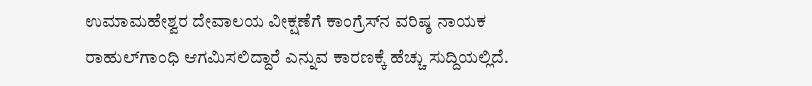ಉಮಾಮಹೇಶ್ವರ ದೇವಾಲಯ ವೀಕ್ಷಣೆಗೆ ಕಾಂಗ್ರೆಸ್‌ನ ವರಿಷ್ಠ ನಾಯಕ ರಾಹುಲ್‌ಗಾಂಧಿ ಆಗಮಿಸಲಿದ್ದಾರೆ ಎನ್ನುವ ಕಾರಣಕ್ಕೆ ಹೆಚ್ಚು ಸುದ್ದಿಯಲ್ಲಿದೆ.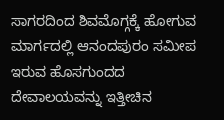ಸಾಗರದಿಂದ ಶಿವಮೊಗ್ಗಕ್ಕೆ ಹೋಗುವ ಮಾರ್ಗದಲ್ಲಿ ಆನಂದಪುರಂ ಸಮೀಪ ಇರುವ ಹೊಸಗುಂದದ ದೇವಾಲಯವನ್ನು ಇತ್ತೀಚಿನ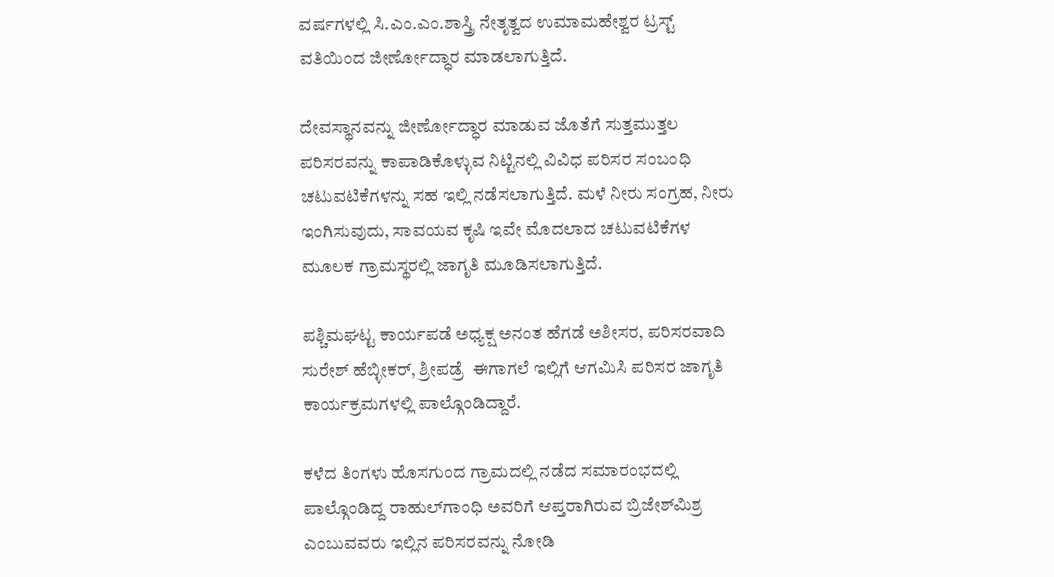ವರ್ಷಗಳಲ್ಲಿ ಸಿ.ಎಂ.ಎಂ.ಶಾಸ್ತ್ರಿ ನೇತೃತ್ವದ ಉಮಾಮಹೇಶ್ವರ ಟ್ರಸ್ಟ್ ವತಿಯಿಂದ ಜೀರ್ಣೋದ್ಧಾರ ಮಾಡಲಾಗುತ್ತಿದೆ.

ದೇವಸ್ಥಾನವನ್ನು ಜೀರ್ಣೋದ್ಧಾರ ಮಾಡುವ ಜೊತೆಗೆ ಸುತ್ತಮುತ್ತಲ ಪರಿಸರವನ್ನು ಕಾಪಾಡಿಕೊಳ್ಳುವ ನಿಟ್ಟಿನಲ್ಲಿ ವಿವಿಧ ಪರಿಸರ ಸಂಬಂಧಿ ಚಟುವಟಿಕೆಗಳನ್ನು ಸಹ ಇಲ್ಲಿ ನಡೆಸಲಾಗುತ್ತಿದೆ. ಮಳೆ ನೀರು ಸಂಗ್ರಹ, ನೀರು ಇಂಗಿಸುವುದು, ಸಾವಯವ ಕೃಷಿ ಇವೇ ಮೊದಲಾದ ಚಟುವಟಿಕೆಗಳ ಮೂಲಕ ಗ್ರಾಮಸ್ಥರಲ್ಲಿ ಜಾಗೃತಿ ಮೂಡಿಸಲಾಗುತ್ತಿದೆ.

ಪಶ್ಚಿಮಘಟ್ಟ ಕಾರ್ಯಪಡೆ ಅಧ್ಯಕ್ಷ ಅನಂತ ಹೆಗಡೆ ಅಶೀಸರ, ಪರಿಸರವಾದಿ ಸುರೇಶ್ ಹೆಬ್ಳೀಕರ್, ಶ್ರೀಪಡ್ರೆ  ಈಗಾಗಲೆ ಇಲ್ಲಿಗೆ ಆಗಮಿಸಿ ಪರಿಸರ ಜಾಗೃತಿ ಕಾರ್ಯಕ್ರಮಗಳಲ್ಲಿ ಪಾಲ್ಗೊಂಡಿದ್ದಾರೆ.

ಕಳೆದ ತಿಂಗಳು ಹೊಸಗುಂದ ಗ್ರಾಮದಲ್ಲಿ ನಡೆದ ಸಮಾರಂಭದಲ್ಲಿ ಪಾಲ್ಗೊಂಡಿದ್ದ ರಾಹುಲ್‌ಗಾಂಧಿ ಅವರಿಗೆ ಆಪ್ತರಾಗಿರುವ ಬ್ರಿಜೇಶ್‌ಮಿಶ್ರ ಎಂಬುವವರು ಇಲ್ಲಿನ ಪರಿಸರವನ್ನು ನೋಡಿ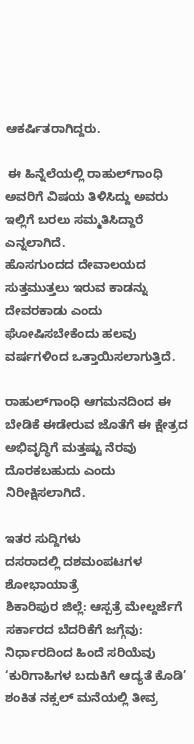ಆಕರ್ಷಿತರಾಗಿದ್ದರು.

 ಈ ಹಿನ್ನೆಲೆಯಲ್ಲಿ ರಾಹುಲ್‌ಗಾಂಧಿ ಅವರಿಗೆ ವಿಷಯ ತಿಳಿಸಿದ್ದು ಅವರು ಇಲ್ಲಿಗೆ ಬರಲು ಸಮ್ಮತಿಸಿದ್ದಾರೆ ಎನ್ನಲಾಗಿದೆ.
ಹೊಸಗುಂದದ ದೇವಾಲಯದ ಸುತ್ತಮುತ್ತಲು ಇರುವ ಕಾಡನ್ನು ದೇವರಕಾಡು ಎಂದು ಘೋಷಿಸಬೇಕೆಂದು ಹಲವು ವರ್ಷಗಳಿಂದ ಒತ್ತಾಯಿಸಲಾಗುತ್ತಿದೆ.

ರಾಹುಲ್‌ಗಾಂಧಿ ಆಗಮನದಿಂದ ಈ ಬೇಡಿಕೆ ಈಡೇರುವ ಜೊತೆಗೆ ಈ ಕ್ಷೇತ್ರದ ಅಭಿವೃದ್ಧಿಗೆ ಮತ್ತಷ್ಟು ನೆರವು ದೊರಕಬಹುದು ಎಂದು ನಿರೀಕ್ಷಿಸಲಾಗಿದೆ.

ಇತರ ಸುದ್ದಿಗಳು
ದಸರಾದಲ್ಲಿ ದಶಮಂಪಟಗಳ ಶೋಭಾಯಾತ್ರೆ
ಶಿಕಾರಿಪುರ ಜಿಲ್ಲೆ: ಆಸ್ಪತ್ರೆ ಮೇಲ್ದರ್ಜೆಗೆ
ಸರ್ಕಾರದ ಬೆದರಿಕೆಗೆ ಜಗ್ಗೆವು: ನಿರ್ಧಾರದಿಂದ ಹಿಂದೆ ಸರಿಯೆವು
‘ಕುರಿಗಾಹಿಗಳ ಬದುಕಿಗೆ ಆದ್ಯತೆ ಕೊಡಿ’
ಶಂಕಿತ ನಕ್ಸಲ್ ಮನೆಯಲ್ಲಿ ತೀವ್ರ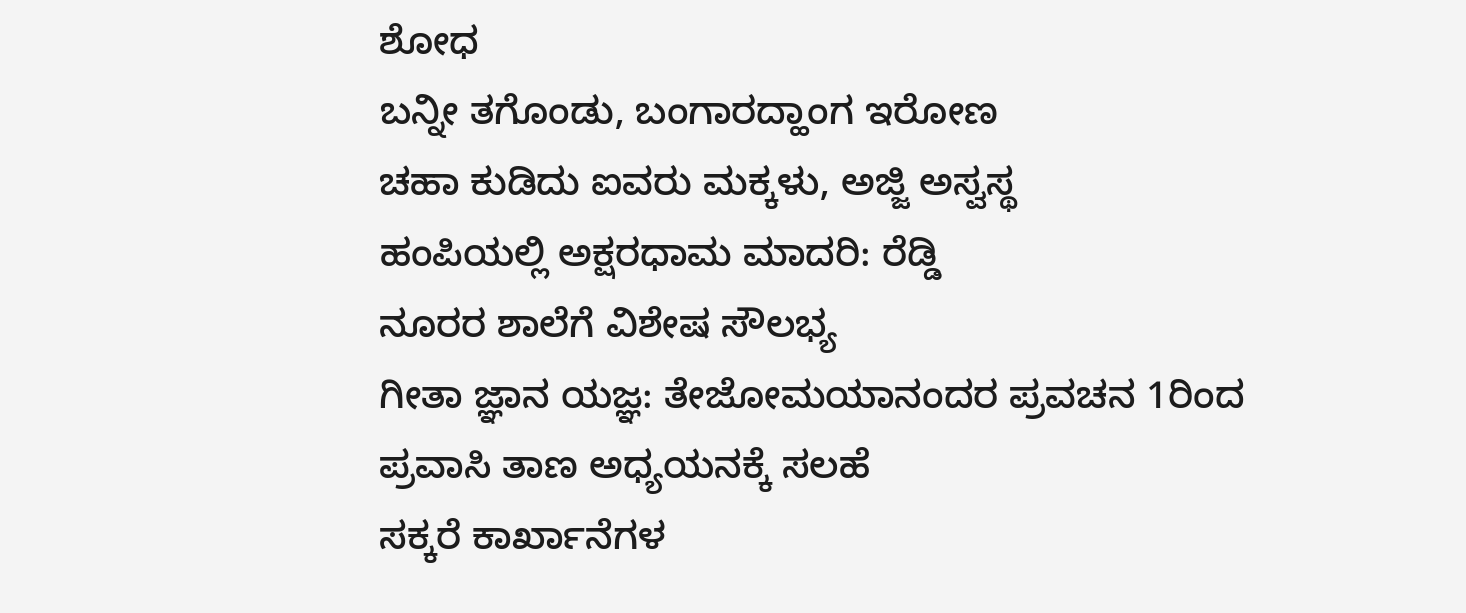ಶೋಧ
ಬನ್ನೀ ತಗೊಂಡು, ಬಂಗಾರದ್ಹಾಂಗ ಇರೋಣ
ಚಹಾ ಕುಡಿದು ಐವರು ಮಕ್ಕಳು, ಅಜ್ಜಿ ಅಸ್ವಸ್ಥ
ಹಂಪಿಯಲ್ಲಿ ಅಕ್ಷರಧಾಮ ಮಾದರಿ: ರೆಡ್ಡಿ
ನೂರರ ಶಾಲೆಗೆ ವಿಶೇಷ ಸೌಲಭ್ಯ
ಗೀತಾ ಜ್ಞಾನ ಯಜ್ಞ: ತೇಜೋಮಯಾನಂದರ ಪ್ರವಚನ 1ರಿಂದ
ಪ್ರವಾಸಿ ತಾಣ ಅಧ್ಯಯನಕ್ಕೆ ಸಲಹೆ
ಸಕ್ಕರೆ ಕಾರ್ಖಾನೆಗಳ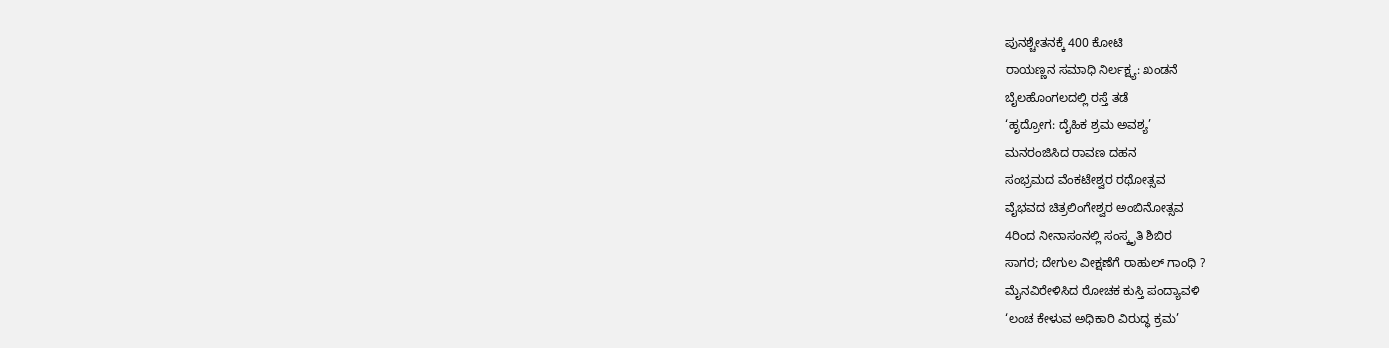ಪುನಶ್ಚೇತನಕ್ಕೆ 400 ಕೋಟಿ
ರಾಯಣ್ಣನ ಸಮಾಧಿ ನಿರ್ಲಕ್ಷ್ಯ: ಖಂಡನೆ
ಬೈಲಹೊಂಗಲದಲ್ಲಿ ರಸ್ತೆ ತಡೆ
‘ಹೃದ್ರೋಗ: ದೈಹಿಕ ಶ್ರಮ ಅವಶ್ಯ’
ಮನರಂಜಿಸಿದ ರಾವಣ ದಹನ
ಸಂಭ್ರಮದ ವೆಂಕಟೇಶ್ವರ ರಥೋತ್ಸವ
ವೈಭವದ ಚಿತ್ರಲಿಂಗೇಶ್ವರ ಅಂಬಿನೋತ್ಸವ
4ರಿಂದ ನೀನಾಸಂನಲ್ಲಿ ಸಂಸ್ಕೃತಿ ಶಿಬಿರ
ಸಾಗರ; ದೇಗುಲ ವೀಕ್ಷಣೆಗೆ ರಾಹುಲ್ ಗಾಂಧಿ ?
ಮೈನವಿರೇಳಿಸಿದ ರೋಚಕ ಕುಸ್ತಿ ಪಂದ್ಯಾವಳಿ
‘ಲಂಚ ಕೇಳುವ ಅಧಿಕಾರಿ ವಿರುದ್ಧ ಕ್ರಮ’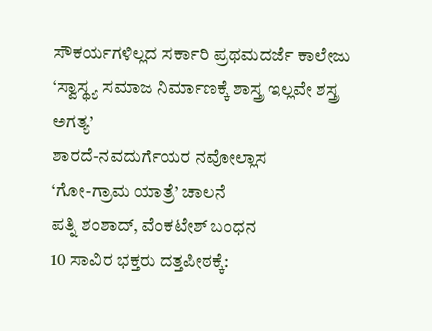ಸೌಕರ್ಯಗಳಿಲ್ಲದ ಸರ್ಕಾರಿ ಪ್ರಥಮದರ್ಜೆ ಕಾಲೇಜು
‘ಸ್ವಾಸ್ಥ್ಯ ಸಮಾಜ ನಿರ್ಮಾಣಕ್ಕೆ ಶಾಸ್ತ್ರ ಇಲ್ಲವೇ ಶಸ್ತ್ರ ಅಗತ್ಯ’
ಶಾರದೆ-ನವದುರ್ಗೆಯರ ನವೋಲ್ಲಾಸ
‘ಗೋ-ಗ್ರಾಮ ಯಾತ್ರೆ’ ಚಾಲನೆ
ಪತ್ನಿ ಶಂಶಾದ್, ವೆಂಕಟೇಶ್ ಬಂಧನ
10 ಸಾವಿರ ಭಕ್ತರು ದತ್ತಪೀಠಕ್ಕೆ: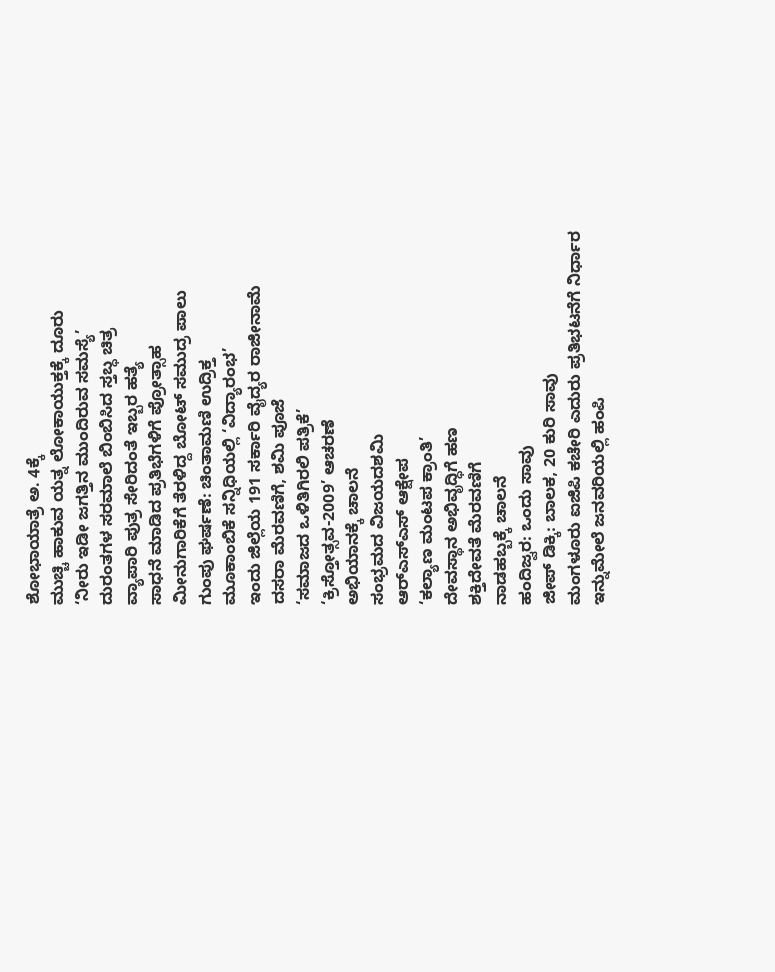ಶೋಭಾಯಾತ್ರೆ ಅ. 4ಕ್ಕೆ
ಮುಚ್ಚಿ ಹಾಕುವ ಯತ್ನ ಲೋಕಾಯುಕ್ತಕ್ಕೆ ದೂರು
‘ನೀರು ಇಡೀ ಜಗತ್ತಿನ ಮುಂದಿರುವ ಸಮಸ್ಯೆ’
ದುರಂತಗಳ ಸರಮಾಲೆ ಬಿಂಬಿಸಿದ ಸ್ತಬ್ಧ ಚಿತ್ರ
ವ್ಯಾಪಾರಿ ಪುತ್ರ ಸೇರಿದಂತೆ ಇಬ್ಬರ ಹತ್ಯೆ
ಸಾಧನೆ ಮಾಡಿದ ಪ್ರತಿಭೆಗಳಿಗೆ ಪ್ರೋತ್ಸಾಹ
ಮೀನುಗಾರಿಕೆಗೆ ತೆರಳಿದ್ದ ಬೋಟ್ ಸಮುದ್ರ ಪಾಲು
ಗುಂಪು ಘರ್ಷಣೆ: ಚಿಂತಾಮಣಿ ಉದ್ರಿಕ್ತ
ಮೂಕಾಂಬಿಕೆ ಸನ್ನಿಧಿಯಲ್ಲಿ ‘ವಿದ್ಯಾರಂಭ’
ಇಂದು ಜಿಲ್ಲೆಯ 191 ಸರ್ಕಾರಿ ವೈದ್ಯರ ರಾಜೀನಾಮೆ
ದಸರಾ ಮೆರವಣಿಗೆ, ಶಮಿ ಪೂಜೆ
‘ಸಮಾಜದ ಒಳಿತಿಗಿರಲಿ ಪತ್ರಿಕೆ’
‘ಕ್ರಿಸ್ತೋತ್ಸವ-2009’ ಆಚರಣೆ
ಅಭಿಯಾನಕ್ಕೆ ಚಾಲನೆ
ಸಂಭ್ರಮದ ವಿಜಯದಶಮಿ
ಆರ್‌ಎಸ್‌ಎಸ್ ಆಕ್ಷೇಪ
‘ಕಲ್ಯಾಣ ಮಂಟಪ ಕ್ರಾಂತಿ’
ದೇವಸ್ಥಾನ ಅಭಿವೃದ್ಧಿಗೆ ಹಣ
ಶಕ್ತಿದೇವತೆ ಮೆರವಣಿಗೆ
ನಾಡಹಬ್ಬಕ್ಕೆ ಚಾಲನೆ
ಹಂದಿಜ್ವರ: ಒಂದು ಸಾವು
ಜೀಪ್ ಡಿಕ್ಕಿ: ಬಾಲಕ, 20 ಕುರಿ ಸಾವು
ಮಂಗಳೂರು ಐಜಿಪಿ ಕಚೇರಿ ಎದುರು ಪ್ರತಿಭಟನೆಗೆ ನಿರ್ಧಾರ
ಇನ್ನುಮೇಲೆ ಜನವರಿಯಲ್ಲಿ ಹಂಪಿ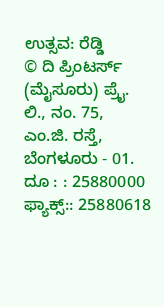ಉತ್ಸವ: ರೆಡ್ಡಿ
© ದಿ ಪ್ರಿಂಟರ್ಸ್ (ಮೈಸೂರು) ಪ್ರೈ. ಲಿ., ನಂ. 75, ಎಂ.ಜಿ. ರಸ್ತೆ, ಬೆಂಗಳೂರು - 01. ದೂ : : 25880000  ಫ್ಯಾಕ್ಸ್:: 25880618